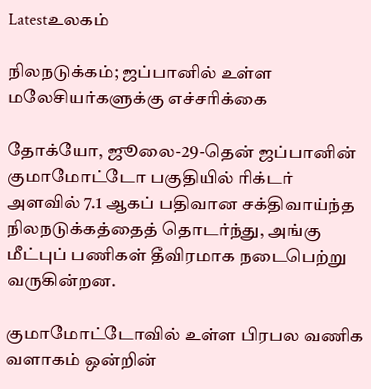Latestஉலகம்

நிலநடுக்கம்; ஜப்பானில் உள்ள மலேசியர்களுக்கு எச்சரிக்கை

தோக்யோ, ஜூலை-29-தென் ஜப்பானின் குமாமோட்டோ பகுதியில் ரிக்டர் அளவில் 7.1 ஆகப் பதிவான சக்திவாய்ந்த நிலநடுக்கத்தைத் தொடர்ந்து, அங்கு மீட்புப் பணிகள் தீவிரமாக நடைபெற்று வருகின்றன.

குமாமோட்டோவில் உள்ள பிரபல வணிக வளாகம் ஒன்றின்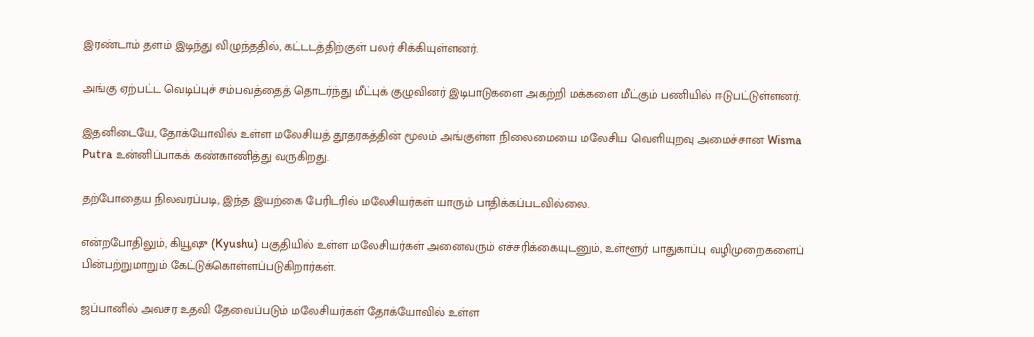இரண்டாம் தளம் இடிந்து விழுந்ததில், கட்டடத்திற்குள் பலர் சிக்கியுள்ளனர்.

அங்கு ஏற்பட்ட வெடிப்புச் சம்பவத்தைத் தொடர்ந்து மீட்புக் குழுவினர் இடிபாடுகளை அகற்றி மக்களை மீட்கும் பணியில் ஈடுபட்டுள்ளனர்.

இதனிடையே, தோக்யோவில் உள்ள மலேசியத் தூதரகத்தின் மூலம் அங்குள்ள நிலைமையை மலேசிய வெளியுறவு அமைச்சான Wisma Putra உன்னிப்பாகக் கண்காணித்து வருகிறது.

தற்போதைய நிலவரப்படி, இந்த இயற்கை பேரிடரில் மலேசியர்கள் யாரும் பாதிக்கப்படவில்லை.

என்றபோதிலும், கியூஷு (Kyushu) பகுதியில் உள்ள மலேசியர்கள் அனைவரும் எச்சரிக்கையுடனும், உள்ளூர் பாதுகாப்பு வழிமுறைகளைப் பின்பற்றுமாறும் கேட்டுக்கொள்ளப்படுகிறார்கள்.

ஜப்பானில் அவசர உதவி தேவைப்படும் மலேசியர்கள் தோக்யோவில் உள்ள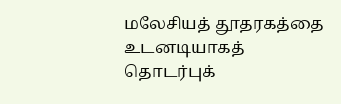மலேசியத் தூதரகத்தை உடனடியாகத் தொடர்புக்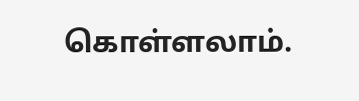கொள்ளலாம்.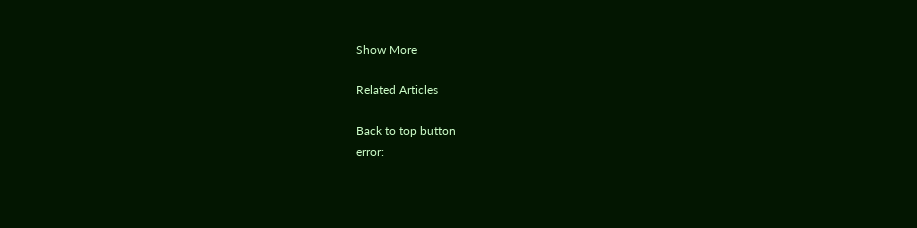Show More

Related Articles

Back to top button
error: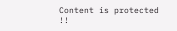Content is protected !!